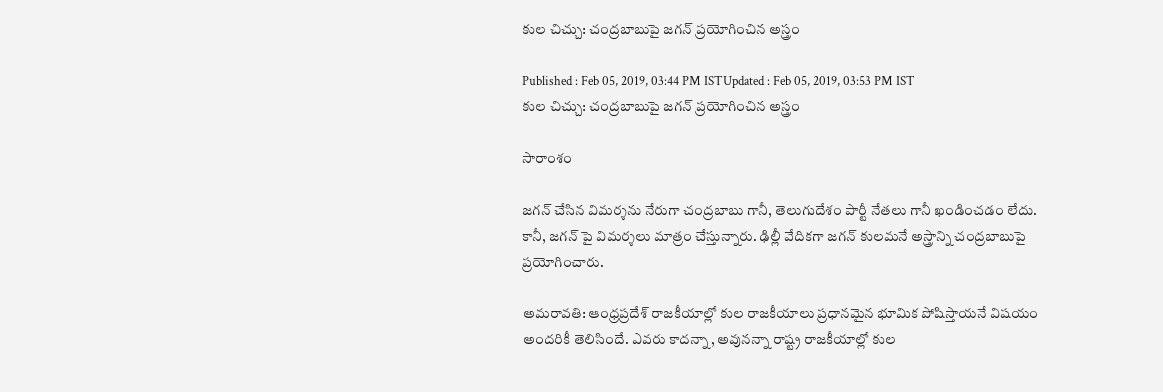కుల చిచ్చు: చంద్రబాబుపై జగన్ ప్రయోగించిన అస్త్రం

Published : Feb 05, 2019, 03:44 PM ISTUpdated : Feb 05, 2019, 03:53 PM IST
కుల చిచ్చు: చంద్రబాబుపై జగన్ ప్రయోగించిన అస్త్రం

సారాంశం

జగన్ చేసిన విమర్శను నేరుగా చంద్రబాబు గానీ, తెలుగుదేశం పార్టీ నేతలు గానీ ఖండించడం లేదు. కానీ, జగన్ పై విమర్శలు మాత్రం చేస్తున్నారు. ఢిల్లీ వేదికగా జగన్ కులమనే అస్త్రాన్ని చంద్రబాబుపై ప్రయోగించారు.

అమరావతి: ఆంధ్రప్రదేశ్ రాజకీయాల్లో కుల రాజకీయాలు ప్రధానమైన భూమిక పోషిస్తాయనే విషయం అందరికీ తెలిసిందే. ఎవరు కాదన్నా, అవునన్నా రాష్ట్ర రాజకీయాల్లో కుల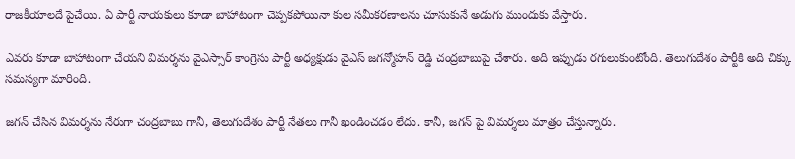రాజకీయాలదే పైచేయి. ఏ పార్టీ నాయకులు కూడా బాహాటంగా చెప్పకపోయినా కుల సమీకరణాలను చూసుకునే అడుగు ముందుకు వేస్తారు.

ఎవరు కూడా బాహాటంగా చేయని విమర్శను వైఎస్సార్ కాంగ్రెసు పార్టీ అధ్యక్షుడు వైఎస్ జగన్మోహన్ రెడ్డి చంద్రబాబుపై చేశారు. అది ఇప్పుడు రగులుకుంటోంది. తెలుగుదేశం పార్టీకి అది చిక్కు సమస్యగా మారింది.

జగన్ చేసిన విమర్శను నేరుగా చంద్రబాబు గానీ, తెలుగుదేశం పార్టీ నేతలు గానీ ఖండించడం లేదు. కానీ, జగన్ పై విమర్శలు మాత్రం చేస్తున్నారు.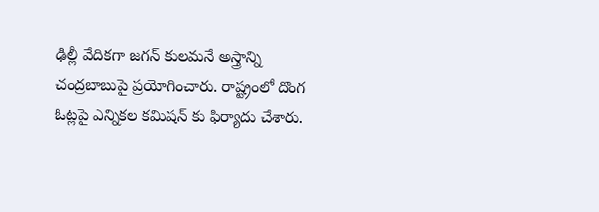ఢిల్లీ వేదికగా జగన్ కులమనే అస్త్రాన్ని చంద్రబాబుపై ప్రయోగించారు. రాష్ట్రంలో దొంగ ఓట్లపై ఎన్నికల కమిషన్ కు ఫిర్యాదు చేశారు.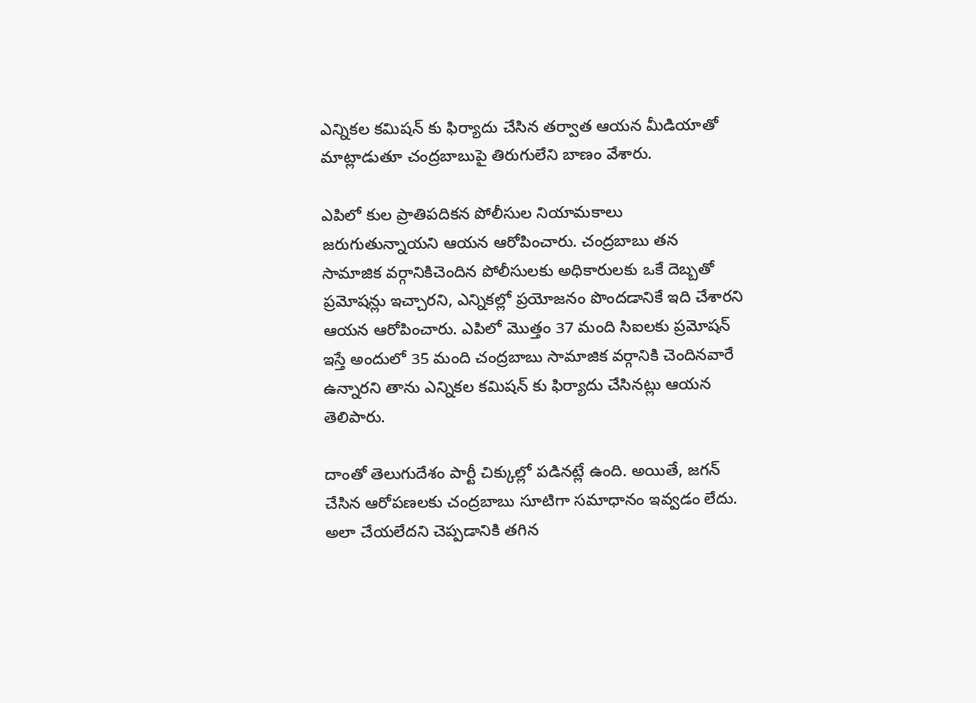ఎన్నికల కమిషన్ కు ఫిర్యాదు చేసిన తర్వాత ఆయన మీడియాతో మాట్లాడుతూ చంద్రబాబుపై తిరుగులేని బాణం వేశారు.

ఎపిలో కుల ప్రాతిపదికన పోలీసుల నియామకాలు జరుగుతున్నాయని ఆయన ఆరోపించారు. చంద్రబాబు తన సామాజిక వర్గానికిచెందిన పోలీసులకు అధికారులకు ఒకే దెబ్బతో ప్రమోషన్లు ఇచ్చారని, ఎన్నికల్లో ప్రయోజనం పొందడానికే ఇది చేశారని ఆయన ఆరోపించారు. ఎపిలో మొత్తం 37 మంది సిఐలకు ప్రమోషన్ ఇస్తే అందులో 35 మంది చంద్రబాబు సామాజిక వర్గానికి చెందినవారే ఉన్నారని తాను ఎన్నికల కమిషన్ కు ఫిర్యాదు చేసినట్లు ఆయన తెలిపారు.

దాంతో తెలుగుదేశం పార్టీ చిక్కుల్లో పడినట్లే ఉంది. అయితే, జగన్ చేసిన ఆరోపణలకు చంద్రబాబు సూటిగా సమాధానం ఇవ్వడం లేదు. అలా చేయలేదని చెప్పడానికి తగిన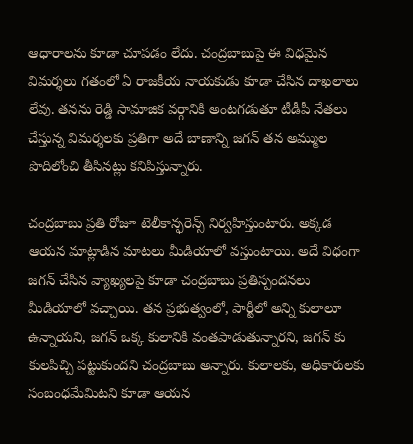ఆధారాలను కూడా చూపడం లేదు. చంద్రబాబుపై ఈ విధమైన విమర్శలు గతంలో ఏ రాజకీయ నాయకుడు కూడా చేసిన దాఖలాలు లేవు. తనను రెడ్డి సామాజిక వర్గానికి అంటగడుతూ టీడీపీ నేతలు చేస్తున్న విమర్శలకు ప్రతిగా అదే బాణాన్ని జగన్ తన అమ్ముల పొదిలోంచి తీసినట్లు కనిపిస్తున్నారు.

చంద్రబాబు ప్రతి రోజూ టెలీకాన్ఫరెన్స్ నిర్వహిస్తుంటారు. అక్కడ ఆయన మాట్లాడిన మాటలు మీడియాలో వస్తుంటాయి. అదే విధంగా జగన్ చేసిన వ్యాఖ్యలపై కూడా చంద్రబాబు ప్రతిస్పందనలు మీడియాలో వచ్చాయి. తన ప్రభుత్వంలో, పార్టీలో అన్ని కులాలూ ఉన్నాయని, జగన్ ఒక్క కులానికి వంతపాడుతున్నారని, జగన్ కు కులపిచ్చి పట్టుకుందని చంద్రబాబు అన్నారు. కులాలకు, అధికారులకు సంబంధమేమిటని కూడా ఆయన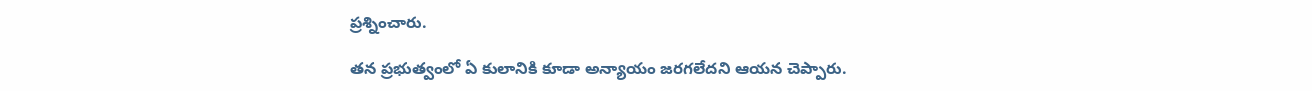ప్రశ్నించారు.

తన ప్రభుత్వంలో ఏ కులానికి కూడా అన్యాయం జరగలేదని ఆయన చెప్పారు.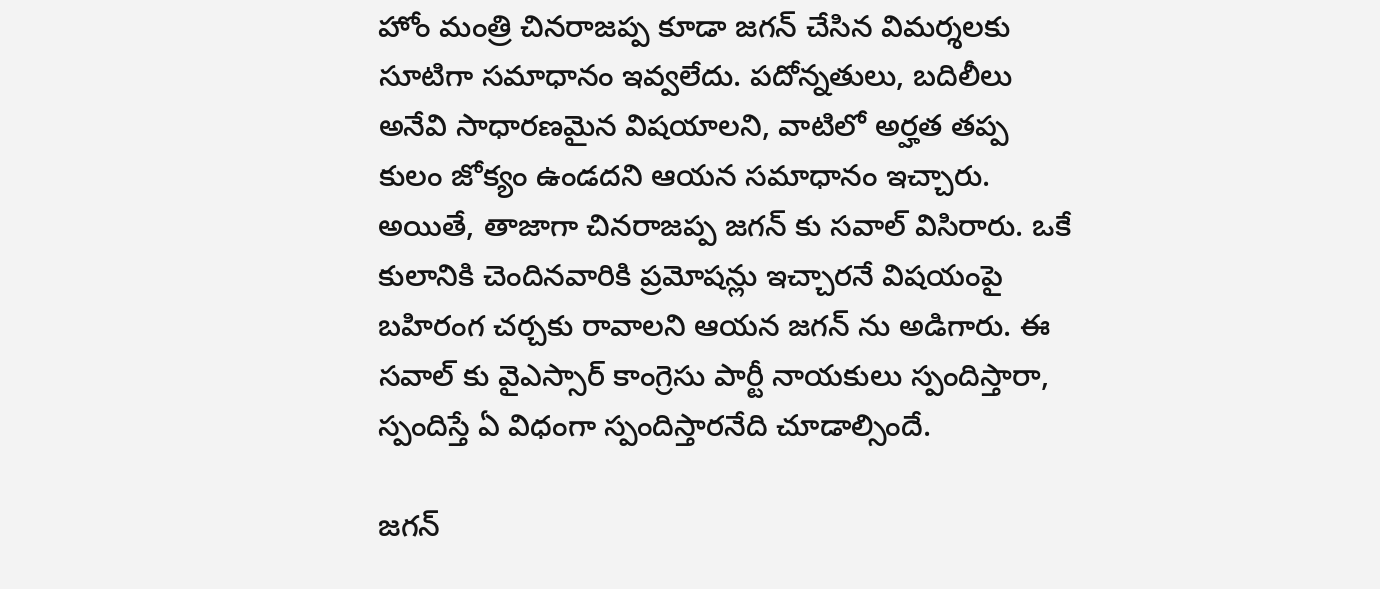హోం మంత్రి చినరాజప్ప కూడా జగన్ చేసిన విమర్శలకు సూటిగా సమాధానం ఇవ్వలేదు. పదోన్నతులు, బదిలీలు అనేవి సాధారణమైన విషయాలని, వాటిలో అర్హత తప్ప కులం జోక్యం ఉండదని ఆయన సమాధానం ఇచ్చారు. అయితే, తాజాగా చినరాజప్ప జగన్ కు సవాల్ విసిరారు. ఒకే కులానికి చెందినవారికి ప్రమోషన్లు ఇచ్చారనే విషయంపై బహిరంగ చర్చకు రావాలని ఆయన జగన్ ను అడిగారు. ఈ సవాల్ కు వైఎస్సార్ కాంగ్రెసు పార్టీ నాయకులు స్పందిస్తారా, స్పందిస్తే ఏ విధంగా స్పందిస్తారనేది చూడాల్సిందే.

జగన్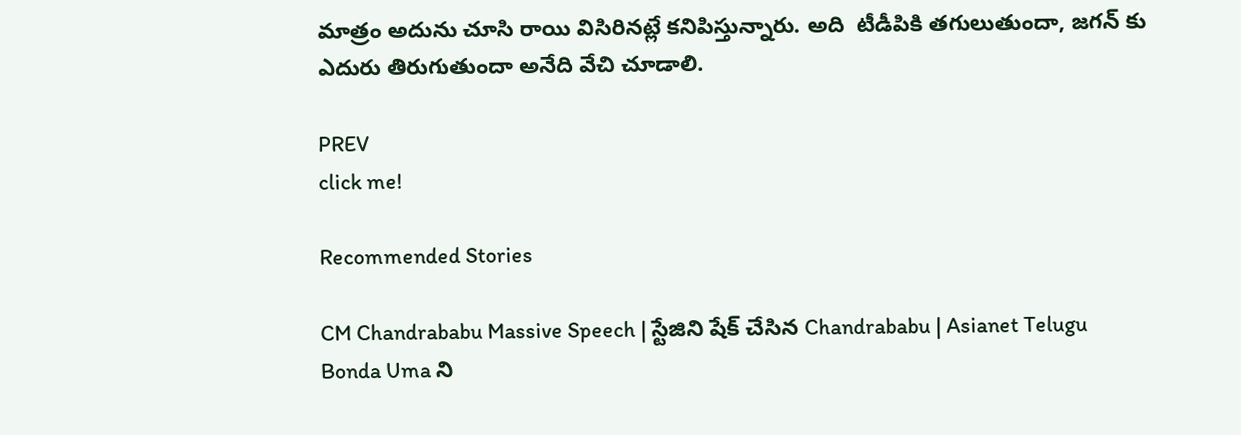మాత్రం అదును చూసి రాయి విసిరినట్లే కనిపిస్తున్నారు. అది  టీడీపికి తగులుతుందా, జగన్ కు ఎదురు తిరుగుతుందా అనేది వేచి చూడాలి.

PREV
click me!

Recommended Stories

CM Chandrababu Massive Speech | స్టేజిని షేక్ చేసిన Chandrababu | Asianet Telugu
Bonda Uma ని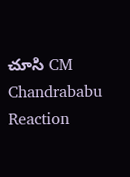చూసి CM Chandrababu Reaction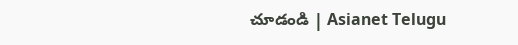చూడండి | Asianet Telugu